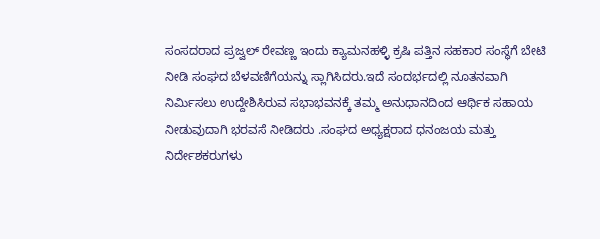ಸಂಸದರಾದ ಪ್ರಜ್ವಲ್ ರೇವಣ್ಣ ಇಂದು ಕ್ಯಾಮನಹಳ್ಳಿ ಕ್ರಷಿ ಪತ್ತಿನ ಸಹಕಾರ ಸಂಸ್ಥೆಗೆ ಬೇಟಿ ನೀಡಿ ಸಂಘದ ಬೆಳವಣಿಗೆಯನ್ನು ಸ್ಲಾಗಿಸಿದರು.ಇದೆ ಸಂದರ್ಭದಲ್ಲಿ ನೂತನವಾಗಿ ನಿರ್ಮಿಸಲು ಉದ್ದೇಶಿಸಿರುವ ಸಭಾಭವನಕ್ಕೆ ತಮ್ಮ ಅನುಧಾನದಿಂದ ಆರ್ಥಿಕ ಸಹಾಯ ನೀಡುವುದಾಗಿ ಭರವಸೆ ನೀಡಿದರು .ಸಂಘದ ಅಧ್ಯಕ್ಷರಾದ ಧನಂಜಯ ಮತ್ತು ನಿರ್ದೇಶಕರುಗಳು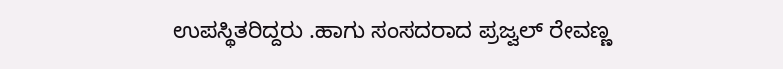ಉಪಸ್ಥಿತರಿದ್ದರು .ಹಾಗು ಸಂಸದರಾದ ಪ್ರಜ್ವಲ್ ರೇವಣ್ಣ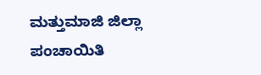ಮತ್ತುಮಾಜಿ ಜಿಲ್ಲಾ ಪಂಚಾಯಿತಿ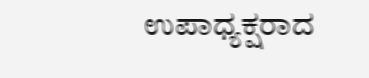ಉಪಾಧ್ಯಕ್ಷರಾದ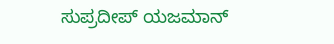ಸುಪ್ರದೀಪ್ ಯಜಮಾನ್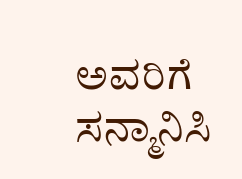ಅವರಿಗೆ ಸನ್ಮಾನಿಸಿ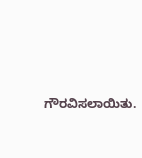ಗೌರವಿಸಲಾಯಿತು.